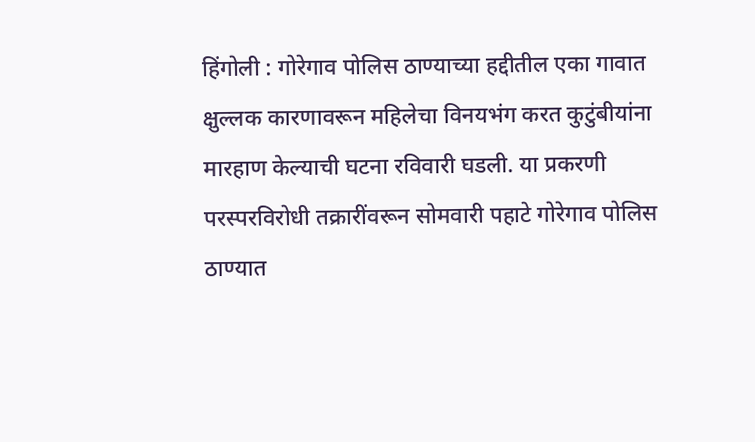हिंगोली : गोरेगाव पोलिस ठाण्याच्या हद्दीतील एका गावात क्षुल्लक कारणावरून महिलेचा विनयभंग करत कुटुंबीयांना मारहाण केल्याची घटना रविवारी घडली. या प्रकरणी परस्परविरोधी तक्रारींवरून सोमवारी पहाटे गोरेगाव पोलिस ठाण्यात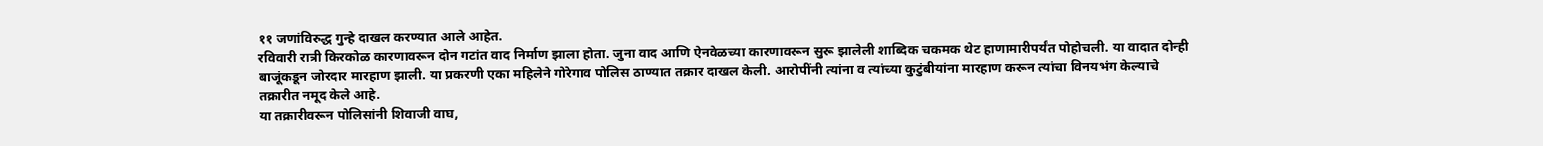११ जणांविरुद्ध गुन्हे दाखल करण्यात आले आहेत.
रविवारी रात्री किरकोळ कारणावरून दोन गटांत वाद निर्माण झाला होता. जुना वाद आणि ऐनवेळच्या कारणावरून सुरू झालेली शाब्दिक चकमक थेट हाणामारीपर्यंत पोहोचली. या वादात दोन्ही बाजूंकडून जोरदार मारहाण झाली. या प्रकरणी एका महिलेने गोरेगाव पोलिस ठाण्यात तक्रार दाखल केली. आरोपींनी त्यांना व त्यांच्या कुटुंबीयांना मारहाण करून त्यांचा विनयभंग केल्याचे तक्रारीत नमूद केले आहे.
या तक्रारीवरून पोलिसांनी शिवाजी वाघ,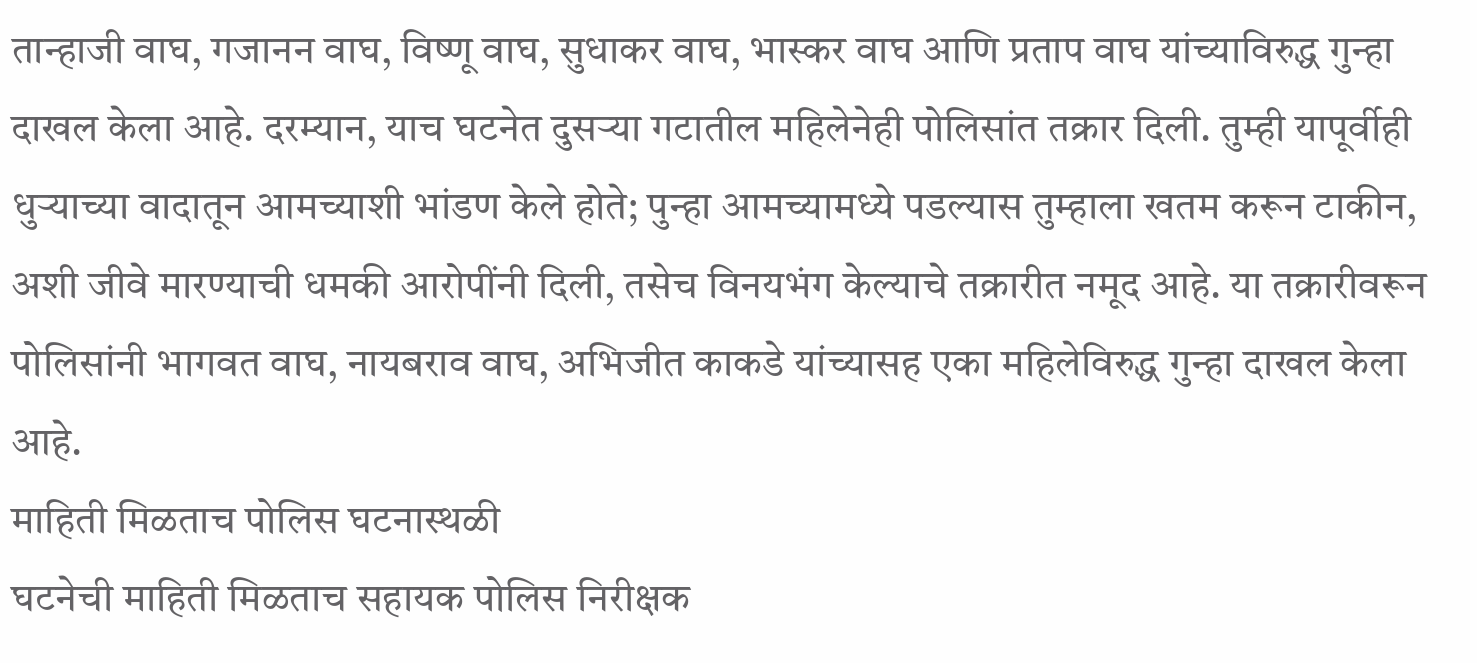तान्हाजी वाघ, गजानन वाघ, विष्णू वाघ, सुधाकर वाघ, भास्कर वाघ आणि प्रताप वाघ यांच्याविरुद्ध गुन्हा दाखल केला आहे. दरम्यान, याच घटनेत दुसऱ्या गटातील महिलेनेही पोलिसांत तक्रार दिली. तुम्ही यापूर्वीही धुऱ्याच्या वादातून आमच्याशी भांडण केले होते; पुन्हा आमच्यामध्ये पडल्यास तुम्हाला खतम करून टाकीन, अशी जीवे मारण्याची धमकी आरोपींनी दिली, तसेच विनयभंग केल्याचे तक्रारीत नमूद आहे. या तक्रारीवरून पोलिसांनी भागवत वाघ, नायबराव वाघ, अभिजीत काकडे यांच्यासह एका महिलेविरुद्ध गुन्हा दाखल केला आहे.
माहिती मिळताच पोलिस घटनास्थळी
घटनेची माहिती मिळताच सहायक पोलिस निरीक्षक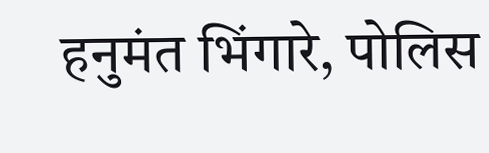हनुमंत भिंगारे, पोलिस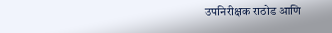उपनिरीक्षक राठोड आणि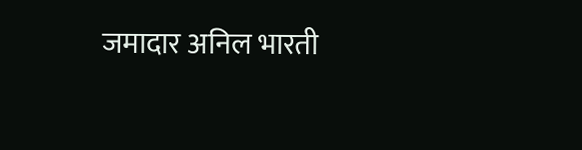जमादार अनिल भारती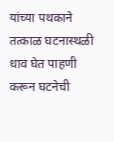यांच्या पथकाने तत्काळ घटनास्थळी धाव घेत पाहणी करून घटनेची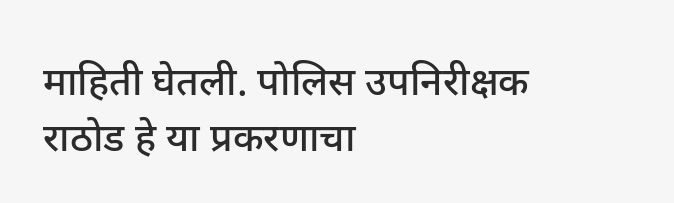माहिती घेतली. पोलिस उपनिरीक्षक राठोड हे या प्रकरणाचा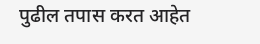पुढील तपास करत आहेत